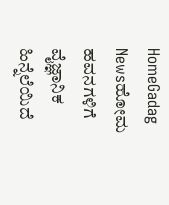HomeGadag Newsಹೋಮ ಹವನಗಳಿಗೆ ವೈಜ್ಞಾನಿಕ ಹಿನ್ನೆಲೆಯಿದೆ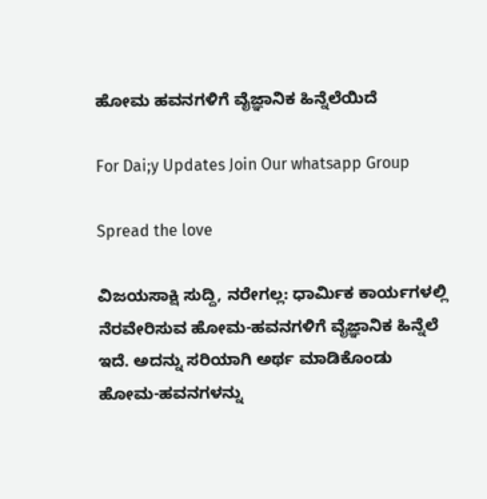ಹೋಮ ಹವನಗಳಿಗೆ ವೈಜ್ಞಾನಿಕ ಹಿನ್ನೆಲೆಯಿದೆ

For Dai;y Updates Join Our whatsapp Group

Spread the love

ವಿಜಯಸಾಕ್ಷಿ ಸುದ್ದಿ, ನರೇಗಲ್ಲ: ಧಾರ್ಮಿಕ ಕಾರ್ಯಗಳಲ್ಲಿ ನೆರವೇರಿಸುವ ಹೋಮ-ಹವನಗಳಿಗೆ ವೈಜ್ಞಾನಿಕ ಹಿನ್ನೆಲೆ ಇದೆ. ಅದನ್ನು ಸರಿಯಾಗಿ ಅರ್ಥ ಮಾಡಿಕೊಂಡು ಹೋಮ-ಹವನಗಳನ್ನು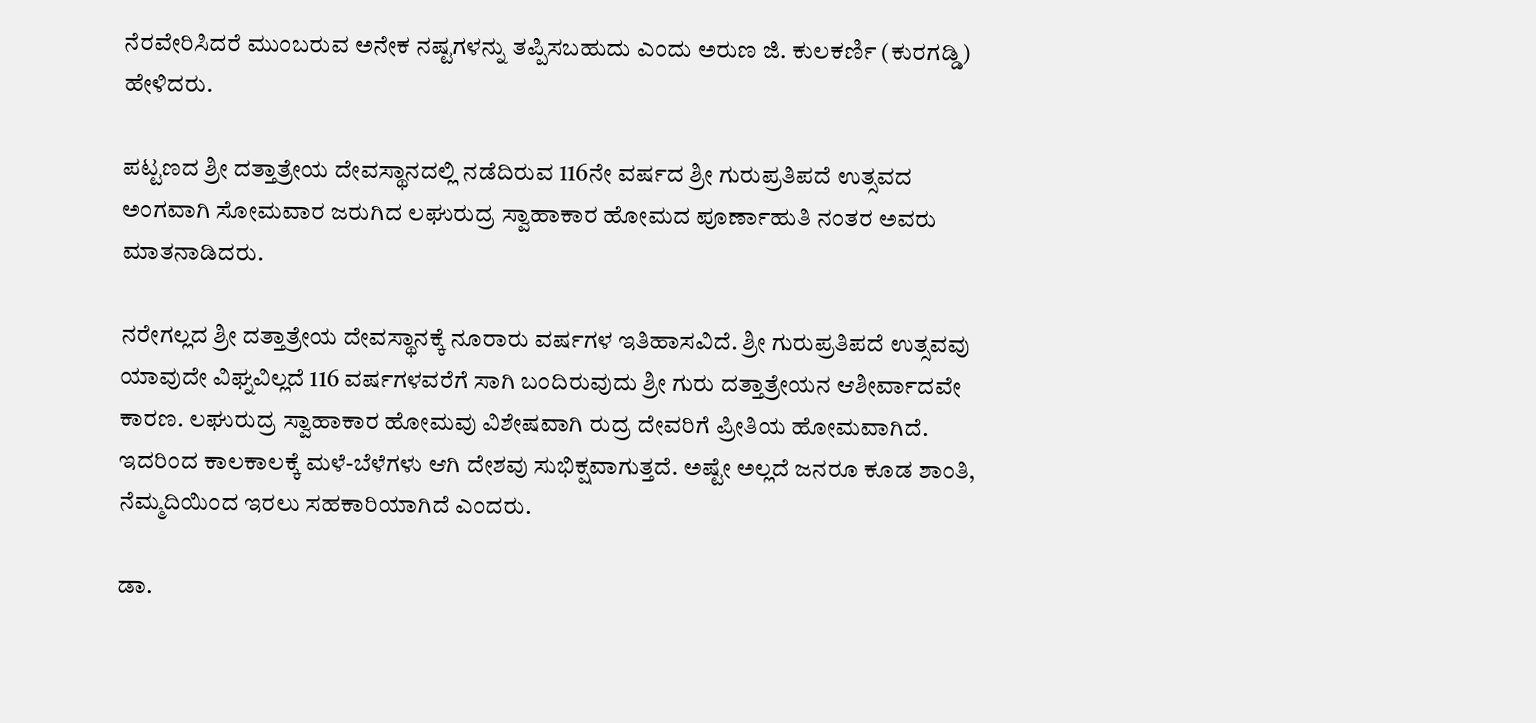ನೆರವೇರಿಸಿದರೆ ಮುಂಬರುವ ಅನೇಕ ನಷ್ಟಗಳನ್ನು ತಪ್ಪಿಸಬಹುದು ಎಂದು ಅರುಣ ಜಿ. ಕುಲಕರ್ಣಿ (ಕುರಗಡ್ಡಿ) ಹೇಳಿದರು.

ಪಟ್ಟಣದ ಶ್ರೀ ದತ್ತಾತ್ರೇಯ ದೇವಸ್ಥಾನದಲ್ಲಿ ನಡೆದಿರುವ 116ನೇ ವರ್ಷದ ಶ್ರೀ ಗುರುಪ್ರತಿಪದೆ ಉತ್ಸವದ ಅಂಗವಾಗಿ ಸೋಮವಾರ ಜರುಗಿದ ಲಘುರುದ್ರ ಸ್ವಾಹಾಕಾರ ಹೋಮದ ಪೂರ್ಣಾಹುತಿ ನಂತರ ಅವರು ಮಾತನಾಡಿದರು.

ನರೇಗಲ್ಲದ ಶ್ರೀ ದತ್ತಾತ್ರೇಯ ದೇವಸ್ಥಾನಕ್ಕೆ ನೂರಾರು ವರ್ಷಗಳ ಇತಿಹಾಸವಿದೆ. ಶ್ರೀ ಗುರುಪ್ರತಿಪದೆ ಉತ್ಸವವು ಯಾವುದೇ ವಿಘ್ನವಿಲ್ಲದೆ 116 ವರ್ಷಗಳವರೆಗೆ ಸಾಗಿ ಬಂದಿರುವುದು ಶ್ರೀ ಗುರು ದತ್ತಾತ್ರೇಯನ ಆಶೀರ್ವಾದವೇ ಕಾರಣ. ಲಘುರುದ್ರ ಸ್ವಾಹಾಕಾರ ಹೋಮವು ವಿಶೇಷವಾಗಿ ರುದ್ರ ದೇವರಿಗೆ ಪ್ರೀತಿಯ ಹೋಮವಾಗಿದೆ. ಇದರಿಂದ ಕಾಲಕಾಲಕ್ಕೆ ಮಳೆ-ಬೆಳೆಗಳು ಆಗಿ ದೇಶವು ಸುಭಿಕ್ಷವಾಗುತ್ತದೆ. ಅಷ್ಟೇ ಅಲ್ಲದೆ ಜನರೂ ಕೂಡ ಶಾಂತಿ, ನೆಮ್ಮದಿಯಿಂದ ಇರಲು ಸಹಕಾರಿಯಾಗಿದೆ ಎಂದರು.

ಡಾ.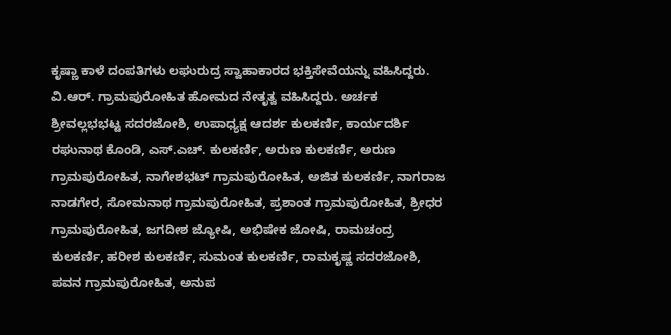ಕೃಷ್ಣಾ ಕಾಳೆ ದಂಪತಿಗಳು ಲಘುರುದ್ರ ಸ್ವಾಹಾಕಾರದ ಭಕ್ತಿಸೇವೆಯನ್ನು ವಹಿಸಿದ್ದರು. ವಿ.ಆರ್. ಗ್ರಾಮಪುರೋಹಿತ ಹೋಮದ ನೇತೃತ್ವ ವಹಿಸಿದ್ದರು. ಅರ್ಚಕ ಶ್ರೀವಲ್ಲಭಭಟ್ಟ ಸದರಜೋಶಿ, ಉಪಾಧ್ಯಕ್ಷ ಆದರ್ಶ ಕುಲಕರ್ಣಿ, ಕಾರ್ಯದರ್ಶಿ ರಘುನಾಥ ಕೊಂಡಿ, ಎಸ್.ಎಚ್. ಕುಲಕರ್ಣಿ, ಅರುಣ ಕುಲಕರ್ಣಿ, ಅರುಣ ಗ್ರಾಮಪುರೋಹಿತ, ನಾಗೇಶಭಟ್ ಗ್ರಾಮಪುರೋಹಿತ, ಅಜಿತ ಕುಲಕರ್ಣಿ, ನಾಗರಾಜ ನಾಡಗೇರ, ಸೋಮನಾಥ ಗ್ರಾಮಪುರೋಹಿತ, ಪ್ರಶಾಂತ ಗ್ರಾಮಪುರೋಹಿತ, ಶ್ರೀಧರ ಗ್ರಾಮಪುರೋಹಿತ, ಜಗದೀಶ ಜ್ಯೋಷಿ, ಅಭಿಷೇಕ ಜೋಷಿ, ರಾಮಚಂದ್ರ ಕುಲಕರ್ಣಿ, ಹರೀಶ ಕುಲಕರ್ಣಿ, ಸುಮಂತ ಕುಲಕರ್ಣಿ, ರಾಮಕೃಷ್ಣ ಸದರಜೋಶಿ, ಪವನ ಗ್ರಾಮಪುರೋಹಿತ, ಅನುಪ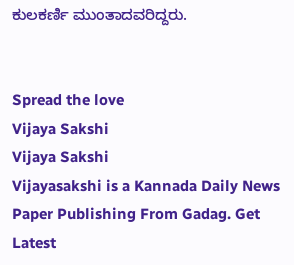ಕುಲಕರ್ಣಿ ಮುಂತಾದವರಿದ್ದರು.


Spread the love
Vijaya Sakshi
Vijaya Sakshi
Vijayasakshi is a Kannada Daily News Paper Publishing From Gadag. Get Latest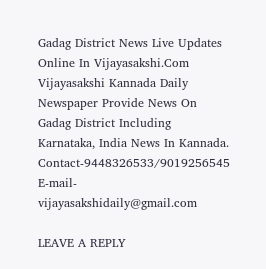Gadag District News Live Updates Online In Vijayasakshi.Com Vijayasakshi Kannada Daily Newspaper Provide News On Gadag District Including Karnataka, India News In Kannada. Contact-9448326533/9019256545 E-mail-vijayasakshidaily@gmail.com

LEAVE A REPLY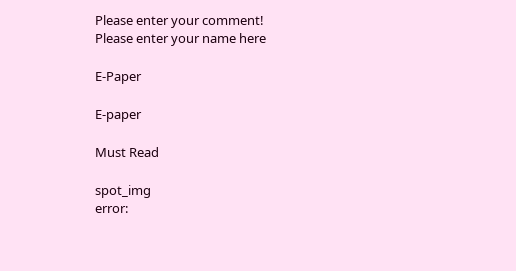Please enter your comment!
Please enter your name here

E-Paper

E-paper

Must Read

spot_img
error: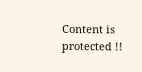Content is protected !!